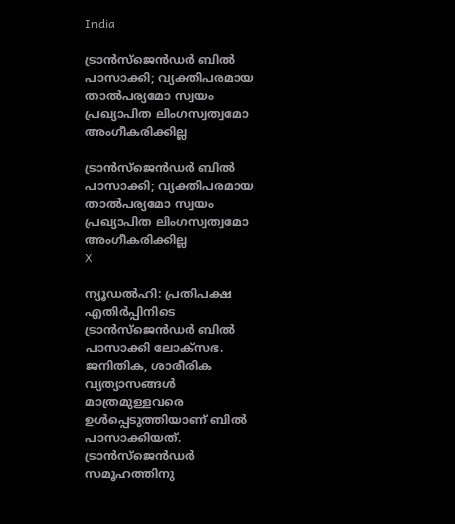India

ട്രാന്‍സ്‌ജെന്‍ഡര്‍ ബില്‍ പാസാക്കി; വ്യക്തിപരമായ താല്‍പര്യമോ സ്വയം പ്രഖ്യാപിത ലിംഗസ്വത്വമോ അംഗീകരിക്കില്ല

ട്രാന്‍സ്‌ജെന്‍ഡര്‍ ബില്‍ പാസാക്കി; വ്യക്തിപരമായ താല്‍പര്യമോ സ്വയം പ്രഖ്യാപിത ലിംഗസ്വത്വമോ അംഗീകരിക്കില്ല
X

ന്യൂഡല്‍ഹി: പ്രതിപക്ഷ എതിര്‍പ്പിനിടെ ട്രാന്‍സ്‌ജെന്‍ഡര്‍ ബില്‍ പാസാക്കി ലോക്‌സഭ. ജനിതിക, ശാരീരിക വ്യത്യാസങ്ങള്‍ മാത്രമുള്ളവരെ ഉള്‍പ്പെടുത്തിയാണ് ബില്‍ പാസാക്കിയത്. ട്രാന്‍സ്ജെന്‍ഡര്‍ സമൂഹത്തിനു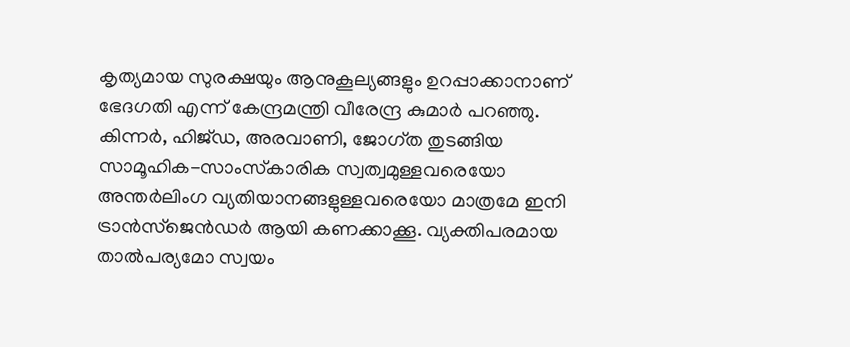കൃത്യമായ സുരക്ഷയും ആനുകൂല്യങ്ങളും ഉറപ്പാക്കാനാണ് ഭേദഗതി എന്ന് കേന്ദ്രമന്ത്രി വീരേന്ദ്ര കുമാര്‍ പറഞ്ഞു. കിന്നര്‍, ഹിജ്ഡ, അരവാണി, ജോഗ്ത തുടങ്ങിയ സാമൂഹിക-സാംസ്‌കാരിക സ്വത്വമുള്ളവരെയോ അന്തര്‍ലിംഗ വ്യതിയാനങ്ങളുള്ളവരെയോ മാത്രമേ ഇനി ട്രാന്‍സ്ജെന്‍ഡര്‍ ആയി കണക്കാക്കൂ. വ്യക്തിപരമായ താല്‍പര്യമോ സ്വയം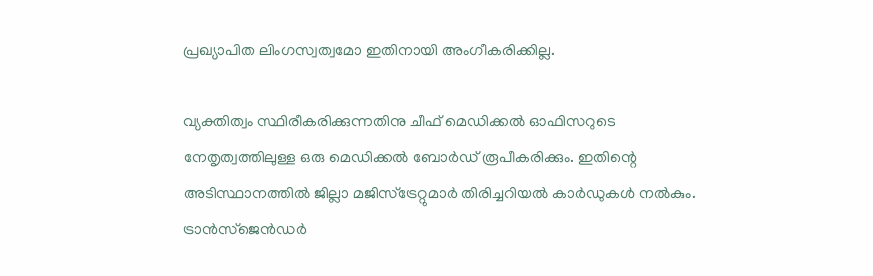പ്രഖ്യാപിത ലിംഗസ്വത്വമോ ഇതിനായി അംഗീകരിക്കില്ല.

വ്യക്തിത്വം സ്ഥിരീകരിക്കുന്നതിനു ചീഫ് മെഡിക്കല്‍ ഓഫിസറുടെ നേതൃത്വത്തിലുള്ള ഒരു മെഡിക്കല്‍ ബോര്‍ഡ് രൂപീകരിക്കും. ഇതിന്റെ അടിസ്ഥാനത്തില്‍ ജില്ലാ മജിസ്ട്രേറ്റുമാര്‍ തിരിച്ചറിയല്‍ കാര്‍ഡുകള്‍ നല്‍കും. ട്രാന്‍സ്ജെന്‍ഡര്‍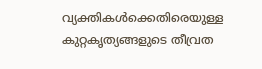വ്യക്തികള്‍ക്കെതിരെയുള്ള കുറ്റകൃത്യങ്ങളുടെ തീവ്രത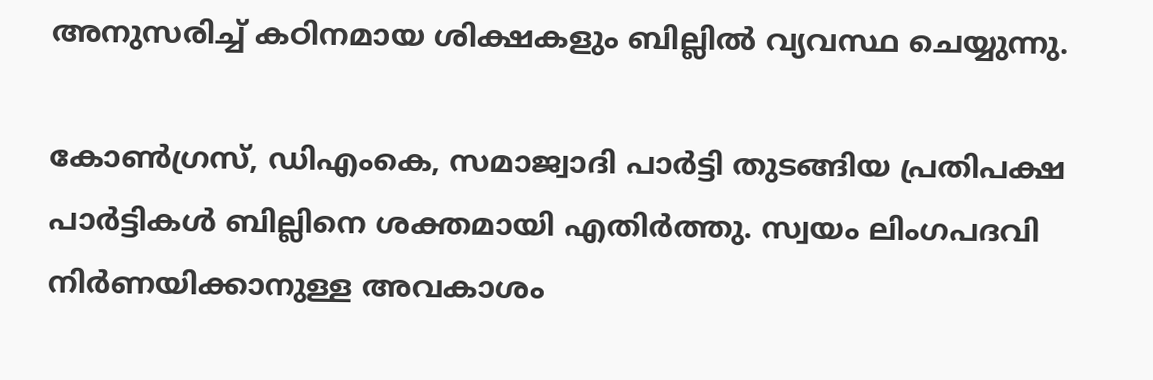അനുസരിച്ച് കഠിനമായ ശിക്ഷകളും ബില്ലില്‍ വ്യവസ്ഥ ചെയ്യുന്നു.

കോണ്‍ഗ്രസ്, ഡിഎംകെ, സമാജ്വാദി പാര്‍ട്ടി തുടങ്ങിയ പ്രതിപക്ഷ പാര്‍ട്ടികള്‍ ബില്ലിനെ ശക്തമായി എതിര്‍ത്തു. സ്വയം ലിംഗപദവി നിര്‍ണയിക്കാനുള്ള അവകാശം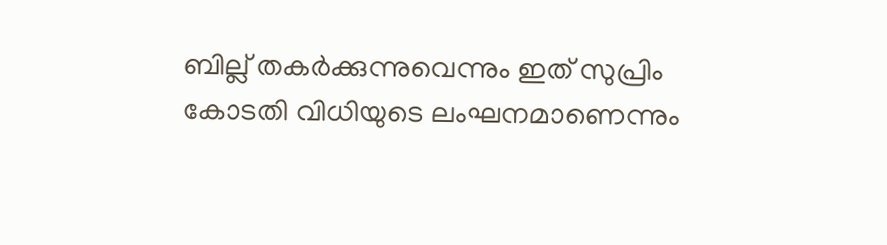ബില്ല് തകര്‍ക്കുന്നുവെന്നും ഇത് സുപ്രിം കോടതി വിധിയുടെ ലംഘനമാണെന്നും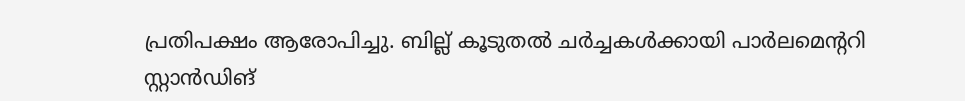പ്രതിപക്ഷം ആരോപിച്ചു. ബില്ല് കൂടുതല്‍ ചര്‍ച്ചകള്‍ക്കായി പാര്‍ലമെന്ററി സ്റ്റാന്‍ഡിങ്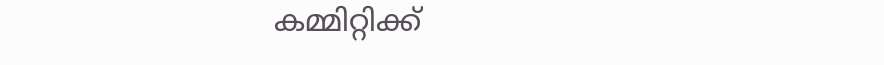കമ്മിറ്റിക്ക്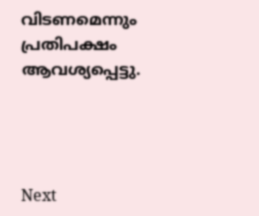വിടണമെന്നും പ്രതിപക്ഷം ആവശ്യപ്പെട്ടു.




Next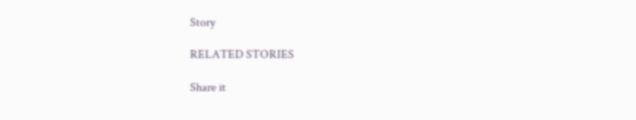Story

RELATED STORIES

Share it